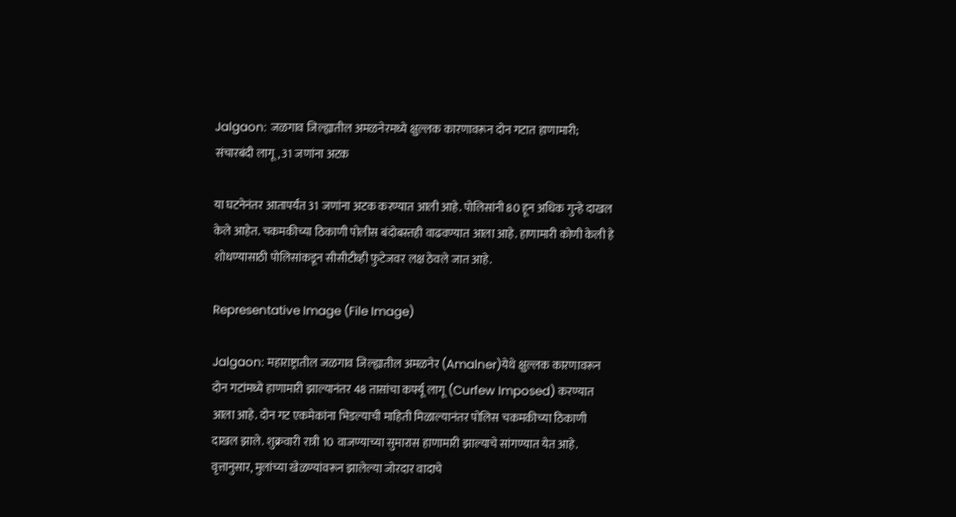Jalgaon: जळगाव जिल्ह्यातील अमळनेरमध्ये क्षुल्लक कारणावरून दोन गटात हाणामारी; संचारबंदी लागू, 31 जणांना अटक

या घटनेनंतर आतापर्यंत 31 जणांना अटक करण्यात आली आहे. पोलिसांनी 80 हून अधिक गुन्हे दाखल केले आहेत. चकमकीच्या ठिकाणी पोलीस बंदोबस्तही वाढवण्यात आला आहे. हाणामारी कोणी केली हे शोधण्यासाठी पोलिसांकडून सीसीटीव्ही फुटेजवर लक्ष ठेवले जात आहे.

Representative Image (File Image)

Jalgaon: महाराष्ट्रातील जळगाव जिल्ह्यातील अमळनेर (Amalner)येथे क्षुल्लक कारणावरून दोन गटांमध्ये हाणामारी झाल्यानंतर 48 तासांचा कर्फ्यू लागू (Curfew Imposed) करण्यात आला आहे. दोन गट एकमेकांना भिडल्याची माहिती मिळाल्यानंतर पोलिस चकमकीच्या ठिकाणी दाखल झाले. शुक्रवारी रात्री 10 वाजण्याच्या सुमारास हाणामारी झाल्याचे सांगण्यात येत आहे. वृत्तानुसार, मुलांच्या खेळण्यांवरून झालेल्या जोरदार वादाचे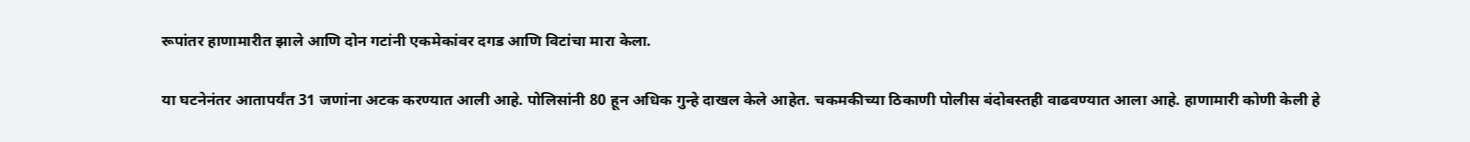रूपांतर हाणामारीत झाले आणि दोन गटांनी एकमेकांवर दगड आणि विटांचा मारा केला.

या घटनेनंतर आतापर्यंत 31 जणांना अटक करण्यात आली आहे. पोलिसांनी 80 हून अधिक गुन्हे दाखल केले आहेत. चकमकीच्या ठिकाणी पोलीस बंदोबस्तही वाढवण्यात आला आहे. हाणामारी कोणी केली हे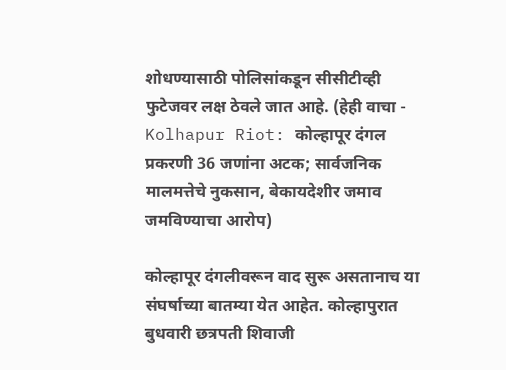शोधण्यासाठी पोलिसांकडून सीसीटीव्ही फुटेजवर लक्ष ठेवले जात आहे. (हेही वाचा - Kolhapur Riot: कोल्हापूर दंगल प्रकरणी 36 जणांना अटक; सार्वजनिक मालमत्तेचे नुकसान, बेकायदेशीर जमाव जमविण्याचा आरोप)

कोल्हापूर दंगलीवरून वाद सुरू असतानाच या संघर्षाच्या बातम्या येत आहेत. कोल्हापुरात बुधवारी छत्रपती शिवाजी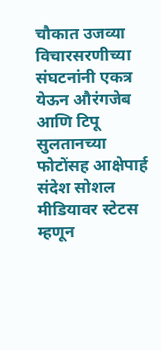चौकात उजव्या विचारसरणीच्या संघटनांनी एकत्र येऊन औरंगजेब आणि टिपू सुलतानच्या फोटोंसह आक्षेपार्ह संदेश सोशल मीडियावर स्टेटस म्हणून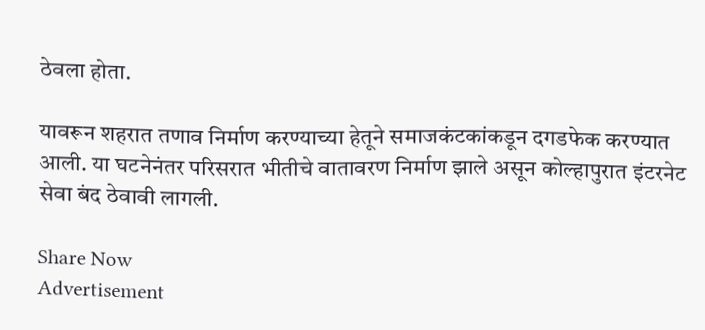ठेवला होता.

यावरून शहरात तणाव निर्माण करण्याच्या हेतूने समाजकंटकांकडून दगडफेक करण्यात आली. या घटनेनंतर परिसरात भीतीचे वातावरण निर्माण झाले असून कोल्हापुरात इंटरनेट सेवा बंद ठेवावी लागली.

Share Now
Advertisement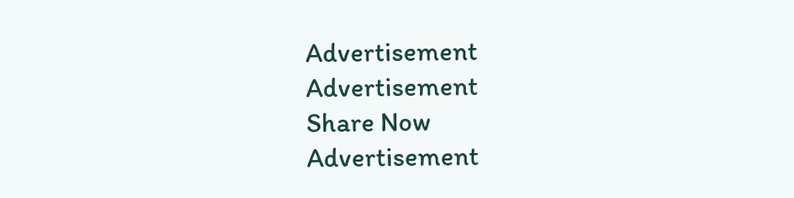Advertisement
Advertisement
Share Now
Advertisement